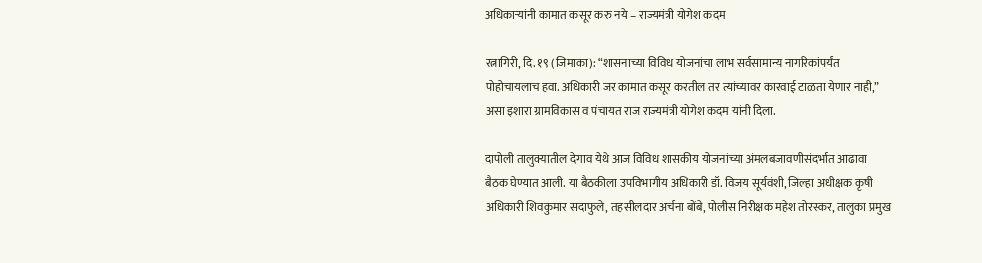अधिकाऱ्यांनी कामात कसूर करु नये – राज्यमंत्री योगेश कदम

रत्नागिरी, दि. १९ (जिमाका): “शासनाच्या विविध योजनांचा लाभ सर्वसामान्य नागरिकांपर्यंत पोहोचायलाच हवा. अधिकारी जर कामात कसूर करतील तर त्यांच्यावर कारवाई टाळता येणार नाही,” असा इशारा ग्रामविकास व पंचायत राज राज्यमंत्री योगेश कदम यांनी दिला.

दापोली तालुक्यातील देगाव येथे आज विविध शासकीय योजनांच्या अंमलबजावणीसंदर्भात आढावा बैठक घेण्यात आली. या बैठकीला उपविभागीय अधिकारी डॉ. विजय सूर्यवंशी, जिल्हा अधीक्षक कृषी अधिकारी शिवकुमार सदाफुले, तहसीलदार अर्चना बोंबे, पोलीस निरीक्षक महेश तोरस्कर, तालुका प्रमुख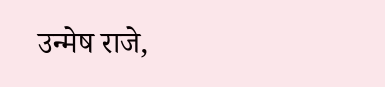उन्मेष राजे,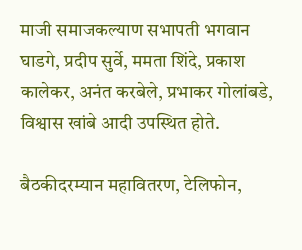माजी समाजकल्याण सभापती भगवान घाडगे, प्रदीप सुर्वे, ममता शिंदे, प्रकाश कालेकर, अनंत करबेले, प्रभाकर गोलांबडे, विश्वास खांबे आदी उपस्थित होते.

बैठकीदरम्यान महावितरण, टेलिफोन,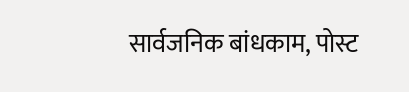सार्वजनिक बांधकाम, पोस्ट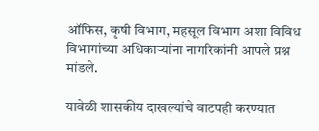ऑफिस, कृषी विभाग, महसूल विभाग अशा विविध विभागांच्या अधिकाऱ्यांना नागरिकांनी आपले प्रश्न मांडले.

यावेळी शासकीय दाखल्यांचे वाटपही करण्यात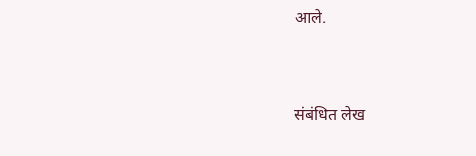आले.


संबंधित लेख